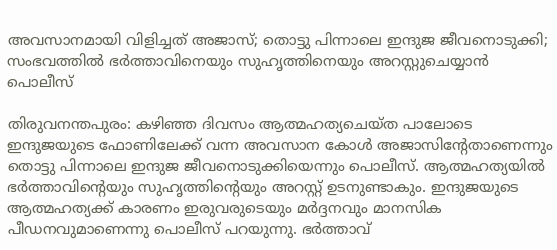അവസാനമായി വിളിച്ചത് അജാസ്; തൊട്ടു പിന്നാലെ ഇന്ദുജ ജീവനൊടുക്കി; സംഭവത്തില്‍ ഭര്‍ത്താവിനെയും സുഹൃത്തിനെയും അറസ്റ്റുചെയ്യാന്‍ പൊലീസ്

തിരുവനന്തപുരം: കഴിഞ്ഞ ദിവസം ആത്മഹത്യചെയ്ത പാലോടെ ഇന്ദുജയുടെ ഫോണിലേക്ക് വന്ന അവസാന കോള്‍ അജാസിന്റേതാണെന്നും തൊട്ടു പിന്നാലെ ഇന്ദുജ ജീവനൊടുക്കിയെന്നും പൊലീസ്. ആത്മഹത്യയില്‍ ഭര്‍ത്താവിന്റെയും സുഹൃത്തിന്റെയും അറസ്റ്റ് ഉടനുണ്ടാകും. ഇന്ദുജയുടെ ആത്മഹത്യക്ക് കാരണം ഇരുവരുടെയും മര്‍ദ്ദനവും മാനസിക പീഡനവുമാണെന്നു പൊലീസ് പറയുന്നു. ഭര്‍ത്താവ്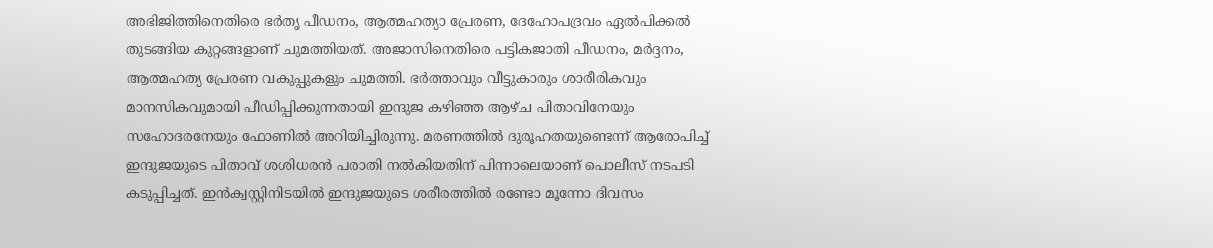അഭിജിത്തിനെതിരെ ഭര്‍തൃ പീഡനം, ആത്മഹത്യാ പ്രേരണ, ദേഹോപദ്രവം ഏല്‍പിക്കല്‍ തുടങ്ങിയ കുറ്റങ്ങളാണ് ചുമത്തിയത്. അജാസിനെതിരെ പട്ടികജാതി പീഡനം, മര്‍ദ്ദനം, ആത്മഹത്യ പ്രേരണ വകുപ്പുകളും ചുമത്തി. ഭര്‍ത്താവും വീട്ടുകാരും ശാരീരികവും മാനസികവുമായി പീഡിപ്പിക്കുന്നതായി ഇന്ദുജ കഴിഞ്ഞ ആഴ്ച പിതാവിനേയും സഹോദരനേയും ഫോണില്‍ അറിയിച്ചിരുന്നു. മരണത്തില്‍ ദുരൂഹതയുണ്ടെന്ന് ആരോപിച്ച് ഇന്ദുജയുടെ പിതാവ് ശശിധരന്‍ പരാതി നല്‍കിയതിന് പിന്നാലെയാണ് പൊലീസ് നടപടി കടുപ്പിച്ചത്. ഇന്‍ക്വസ്റ്റിനിടയില്‍ ഇന്ദുജയുടെ ശരീരത്തില്‍ രണ്ടോ മൂന്നോ ദിവസം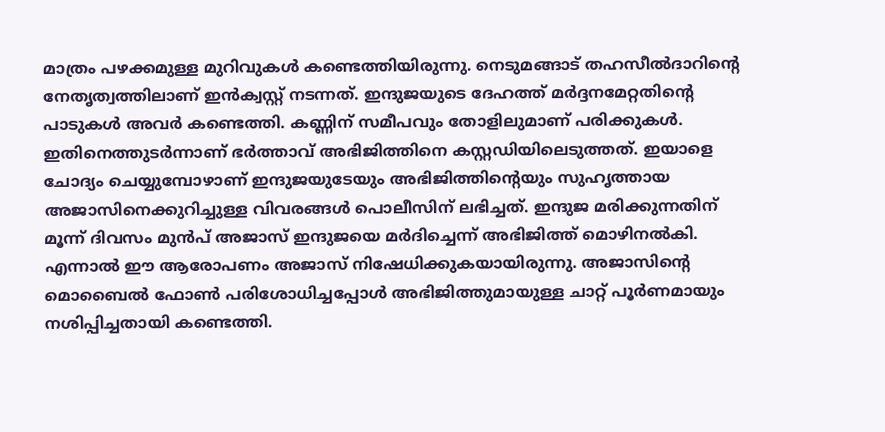മാത്രം പഴക്കമുള്ള മുറിവുകള്‍ കണ്ടെത്തിയിരുന്നു. നെടുമങ്ങാട് തഹസീല്‍ദാറിന്റെ നേതൃത്വത്തിലാണ് ഇന്‍ക്വസ്റ്റ് നടന്നത്. ഇന്ദുജയുടെ ദേഹത്ത് മര്‍ദ്ദനമേറ്റതിന്റെ പാടുകള്‍ അവര്‍ കണ്ടെത്തി. കണ്ണിന് സമീപവും തോളിലുമാണ് പരിക്കുകള്‍. ഇതിനെത്തുടര്‍ന്നാണ് ഭര്‍ത്താവ് അഭിജിത്തിനെ കസ്റ്റഡിയിലെടുത്തത്. ഇയാളെ ചോദ്യം ചെയ്യുമ്പോഴാണ് ഇന്ദുജയുടേയും അഭിജിത്തിന്റെയും സുഹൃത്തായ അജാസിനെക്കുറിച്ചുള്ള വിവരങ്ങള്‍ പൊലീസിന് ലഭിച്ചത്. ഇന്ദുജ മരിക്കുന്നതിന് മൂന്ന് ദിവസം മുന്‍പ് അജാസ് ഇന്ദുജയെ മര്‍ദിച്ചെന്ന് അഭിജിത്ത് മൊഴിനല്‍കി. എന്നാല്‍ ഈ ആരോപണം അജാസ് നിഷേധിക്കുകയായിരുന്നു. അജാസിന്റെ മൊബൈല്‍ ഫോണ്‍ പരിശോധിച്ചപ്പോള്‍ അഭിജിത്തുമായുള്ള ചാറ്റ് പൂര്‍ണമായും നശിപ്പിച്ചതായി കണ്ടെത്തി.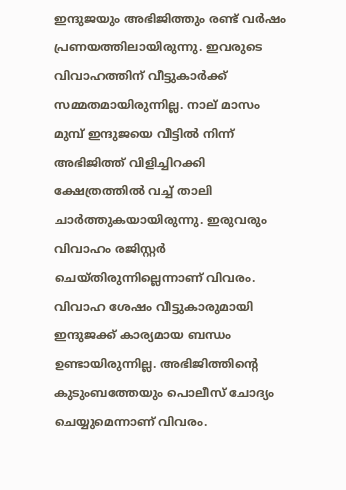ഇന്ദുജയും അഭിജിത്തും രണ്ട് വര്‍ഷം പ്രണയത്തിലായിരുന്നു. ഇവരുടെ വിവാഹത്തിന് വീട്ടുകാര്‍ക്ക് സമ്മതമായിരുന്നില്ല. നാല് മാസം മുമ്പ് ഇന്ദുജയെ വീട്ടില്‍ നിന്ന് അഭിജിത്ത് വിളിച്ചിറക്കി ക്ഷേത്രത്തില്‍ വച്ച് താലി ചാര്‍ത്തുകയായിരുന്നു. ഇരുവരും വിവാഹം രജിസ്റ്റര്‍ ചെയ്തിരുന്നില്ലെന്നാണ് വിവരം. വിവാഹ ശേഷം വീട്ടുകാരുമായി ഇന്ദുജക്ക് കാര്യമായ ബന്ധം ഉണ്ടായിരുന്നില്ല. അഭിജിത്തിന്റെ കുടുംബത്തേയും പൊലീസ് ചോദ്യം ചെയ്യുമെന്നാണ് വിവരം.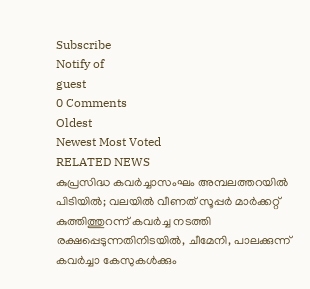Subscribe
Notify of
guest
0 Comments
Oldest
Newest Most Voted
RELATED NEWS
കുപ്രസിദ്ധ കവര്‍ച്ചാസംഘം അമ്പലത്തറയില്‍ പിടിയില്‍; വലയില്‍ വീണത് സൂപ്പര്‍ മാര്‍ക്കറ്റ് കുത്തിത്തുറന്ന് കവര്‍ച്ച നടത്തി രക്ഷപ്പെടുന്നതിനിടയില്‍, ചീമേനി, പാലക്കുന്ന് കവര്‍ച്ചാ കേസുകള്‍ക്കും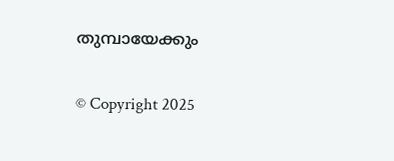തുമ്പായേക്കും

© Copyright 2025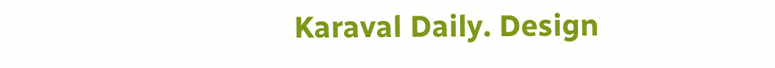Karaval Daily. Design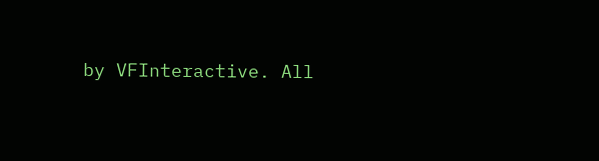by VFInteractive. All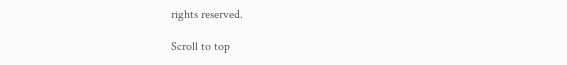rights reserved.

Scroll to top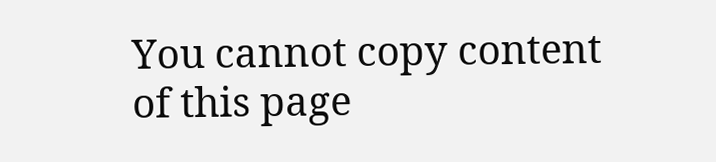You cannot copy content of this page